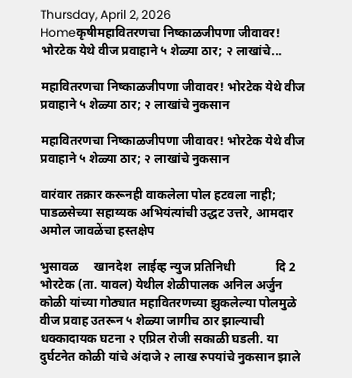Thursday, April 2, 2026
Homeकृषीमहावितरणचा निष्काळजीपणा जीवावर! भोरटेक येथे वीज प्रवाहाने ५ शेळ्या ठार; २ लाखांचे...

महावितरणचा निष्काळजीपणा जीवावर! भोरटेक येथे वीज प्रवाहाने ५ शेळ्या ठार; २ लाखांचे नुकसान

महावितरणचा निष्काळजीपणा जीवावर! भोरटेक येथे वीज प्रवाहाने ५ शेळ्या ठार; २ लाखांचे नुकसान

वारंवार तक्रार करूनही वाकलेला पोल हटवला नाही; पाडळसेच्या सहाय्यक अभियंत्यांची उद्धट उत्तरे, आमदार अमोल जावळेंचा हस्तक्षेप

भुसावळ     खानदेश  लाईव्ह न्युज प्रतिनिधी             दि 2
भोरटेक (ता. यावल) येथील शेळीपालक अनिल अर्जुन कोळी यांच्या गोठ्यात महावितरणच्या झुकलेल्या पोलमुळे वीज प्रवाह उतरून ५ शेळ्या जागीच ठार झाल्याची धक्कादायक घटना २ एप्रिल रोजी सकाळी घडली. या दुर्घटनेत कोळी यांचे अंदाजे २ लाख रुपयांचे नुकसान झाले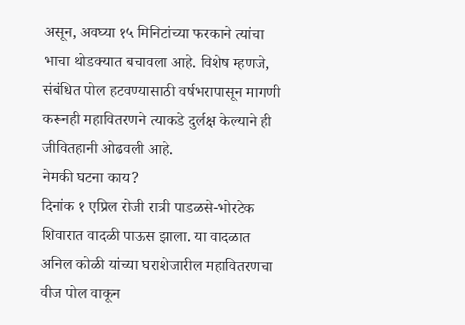असून, अवघ्या १५ मिनिटांच्या फरकाने त्यांचा भाचा थोडक्यात बचावला आहे. विशेष म्हणजे, संबंधित पोल हटवण्यासाठी वर्षभरापासून मागणी करूनही महावितरणने त्याकडे दुर्लक्ष केल्याने ही जीवितहानी ओढवली आहे.
नेमकी घटना काय?
दिनांक १ एप्रिल रोजी रात्री पाडळसे-भोरटेक शिवारात वादळी पाऊस झाला. या वादळात अनिल कोळी यांच्या घराशेजारील महावितरणचा वीज पोल वाकून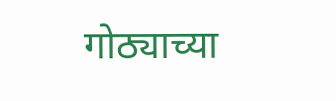गोठ्याच्या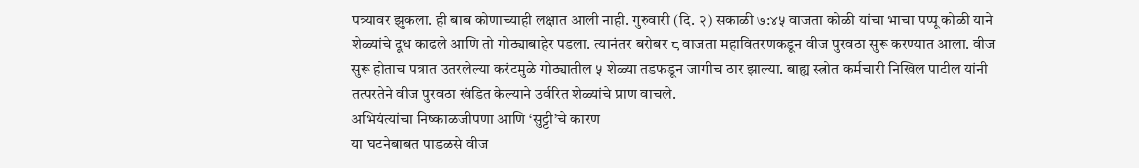पत्र्यावर झुकला. ही बाब कोणाच्याही लक्षात आली नाही. गुरुवारी (दि. २) सकाळी ७:४५ वाजता कोळी यांचा भाचा पप्पू कोळी याने शेळ्यांचे दूध काढले आणि तो गोठ्याबाहेर पडला. त्यानंतर बरोबर ८ वाजता महावितरणकडून वीज पुरवठा सुरू करण्यात आला. वीज सुरू होताच पत्रात उतरलेल्या करंटमुळे गोठ्यातील ५ शेळ्या तडफडून जागीच ठार झाल्या. बाह्य स्त्रोत कर्मचारी निखिल पाटील यांनी तत्परतेने वीज पुरवठा खंडित केल्याने उर्वरित शेळ्यांचे प्राण वाचले.
अभियंत्यांचा निष्काळजीपणा आणि ‘सुट्टी’चे कारण
या घटनेबाबत पाडळसे वीज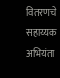वितरणचे सहाय्यक अभियंता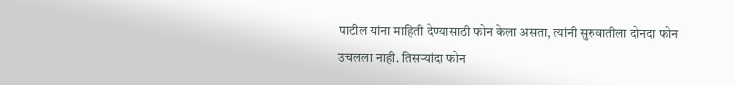पाटील यांना माहिती देण्यासाठी फोन केला असता, त्यांनी सुरुवातीला दोनदा फोन उचलला नाही. तिसऱ्यांदा फोन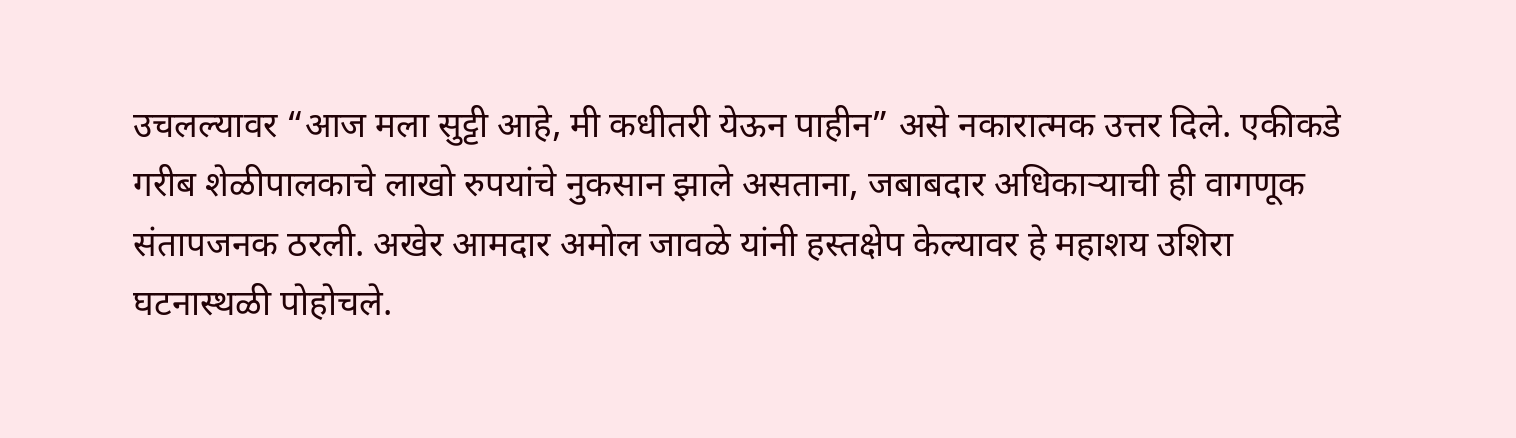उचलल्यावर “आज मला सुट्टी आहे, मी कधीतरी येऊन पाहीन” असे नकारात्मक उत्तर दिले. एकीकडे गरीब शेळीपालकाचे लाखो रुपयांचे नुकसान झाले असताना, जबाबदार अधिकाऱ्याची ही वागणूक संतापजनक ठरली. अखेर आमदार अमोल जावळे यांनी हस्तक्षेप केल्यावर हे महाशय उशिरा घटनास्थळी पोहोचले.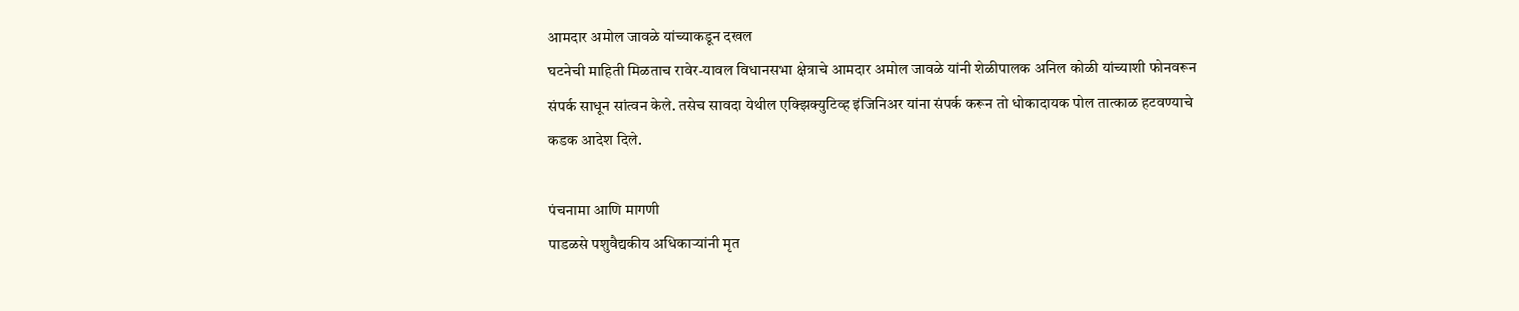आमदार अमोल जावळे यांच्याकडून दखल
घटनेची माहिती मिळताच रावेर-यावल विधानसभा क्षेत्राचे आमदार अमोल जावळे यांनी शेळीपालक अनिल कोळी यांच्याशी फोनवरून संपर्क साधून सांत्वन केले. तसेच सावदा येथील एक्झिक्युटिव्ह इंजिनिअर यांना संपर्क करून तो धोकादायक पोल तात्काळ हटवण्याचे कडक आदेश दिले.

पंचनामा आणि मागणी
पाडळसे पशुवैद्यकीय अधिकाऱ्यांनी मृत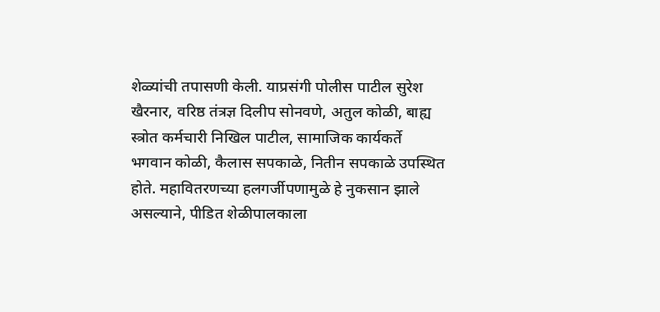शेळ्यांची तपासणी केली. याप्रसंगी पोलीस पाटील सुरेश खैरनार, वरिष्ठ तंत्रज्ञ दिलीप सोनवणे, अतुल कोळी, बाह्य स्त्रोत कर्मचारी निखिल पाटील, सामाजिक कार्यकर्ते भगवान कोळी, कैलास सपकाळे, नितीन सपकाळे उपस्थित होते. महावितरणच्या हलगर्जीपणामुळे हे नुकसान झाले असल्याने, पीडित शेळीपालकाला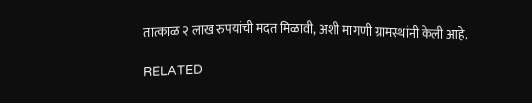तात्काळ २ लाख रुपयांची मदत मिळावी, अशी मागणी ग्रामस्थांनी केली आहे.

RELATED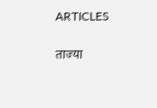ARTICLES

ताज्या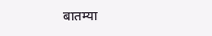बातम्या